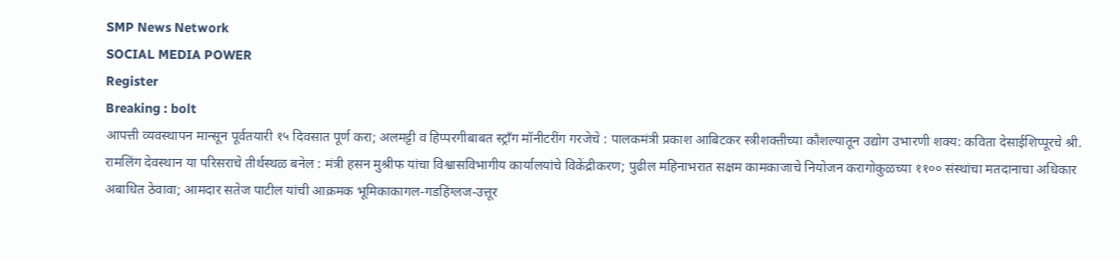SMP News Network
SOCIAL MEDIA POWER
Register
Breaking : bolt
आपत्ती व्यवस्थापन मान्सून पूर्वतयारी १५ दिवसात पूर्ण करा; अलमट्टी व हिप्परगीबाबत स्ट्राँग मॉनीटरींग गरजेचे : पालकमंत्री प्रकाश आबिटकर स्त्रीशक्तीच्या कौशल्यातून उ‌द्योग उभारणी शक्य: कविता देसाईशिप्पूरचे श्री. रामलिंग देवस्थान या परिसराचे तीर्थस्थळ बनेल : मंत्री हसन मुश्रीफ यांचा विश्वासविभागीय कार्यालयांचे विकेंद्रीकरण; पुढील महिनाभरात सक्षम कामकाजाचे नियोजन करागोकुळच्या ११०० संस्थांचा मतदानाचा अधिकार अबाधित ठेवावा; आमदार सतेज पाटील यांची आक्रमक भूमिकाकागल-गडहिंग्लज-उत्तूर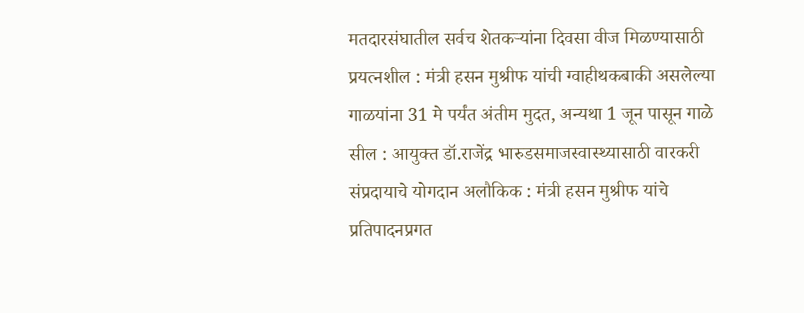मतदारसंघातील सर्वच शेतकऱ्यांना दिवसा वीज मिळण्यासाठी प्रयत्नशील : मंत्री हसन मुश्रीफ यांची ग्वाहीथकबाकी असलेल्या गाळयांना 31 मे पर्यंत अंतीम मुदत, अन्यथा 1 जून पासून गाळे सील : आयुक्त डॉ.राजेंद्र भारुडसमाजस्वास्थ्यासाठी वारकरी संप्रदायाचे योगदान अलौकिक : मंत्री हसन मुश्रीफ यांचे प्रतिपादनप्रगत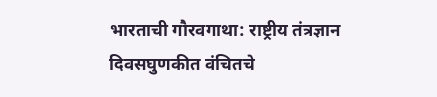भारताची गौरवगाथा: राष्ट्रीय तंत्रज्ञान दिवसघुणकीत वंचितचे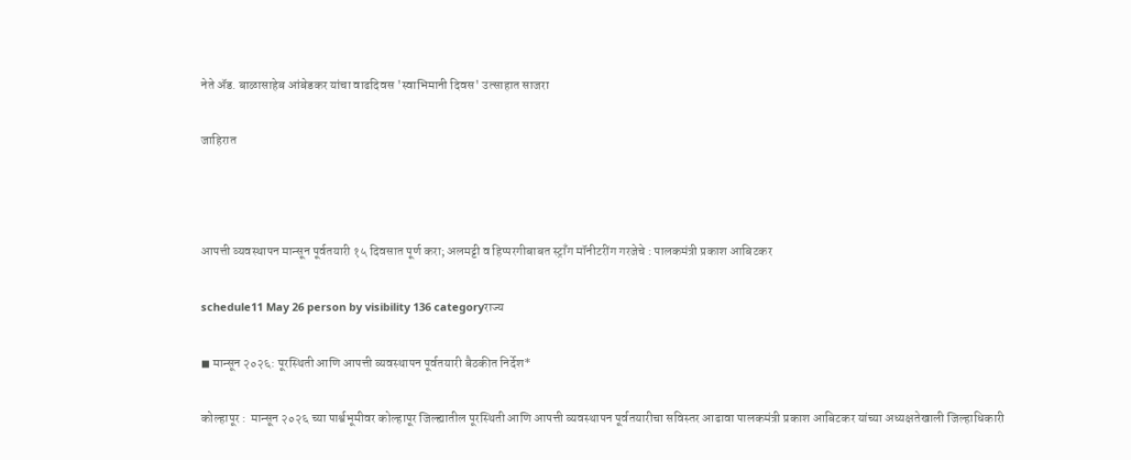नेते ॲड. बाळासाहेब आंबेडकर यांचा वाढदिवस 'स्वाभिमानी दिवस' उत्साहात साजरा

जाहिरात



आपत्ती व्यवस्थापन मान्सून पूर्वतयारी १५ दिवसात पूर्ण करा; अलमट्टी व हिप्परगीबाबत स्ट्राँग मॉनीटरींग गरजेचे : पालकमंत्री प्रकाश आबिटकर

schedule11 May 26 person by visibility 136 categoryराज्य

◼ मान्सून २०२६: पूरस्थिती आणि आपत्ती व्यवस्थापन पूर्वतयारी बैठकीत निर्देश*

कोल्हापूर :  मान्सून २०२६ च्या पार्श्वभूमीवर कोल्हापूर जिल्ह्यातील पूरस्थिती आणि आपत्ती व्यवस्थापन पूर्वतयारीचा सविस्तर आढावा पालकमंत्री प्रकाश आबिटकर यांच्या अध्यक्षतेखाली जिल्हाधिकारी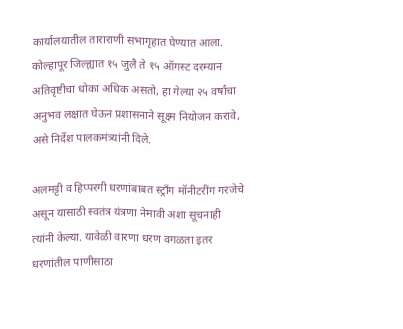कार्यालयातील ताराराणी सभागृहात घेण्यात आला. कोल्हापूर जिल्ह्यात १५ जुलै ते १५ ऑगस्ट दरम्यान अतिवृष्टीचा धोका अधिक असतो, हा गेल्या २५ वर्षांचा अनुभव लक्षात घेऊन प्रशासनाने सूक्ष्म नियोजन करावे, असे निर्देश पालकमंत्र्यांनी दिले.

अलमट्टी व हिप्परगी धरणांबाबत स्ट्राँग मॉनीटरींग गरजेचे असून यासाठी स्वतंत्र यंत्रणा नेमावी अशा सूचनाही त्यांनी केल्या. यावेळी वारणा धरण वगळता इतर धरणांतील पाणीसाठा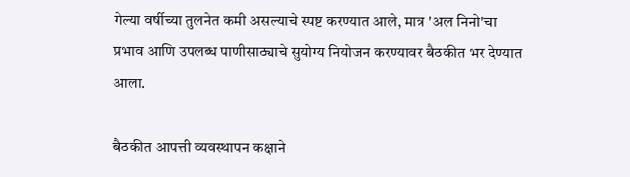गेल्या वर्षीच्या तुलनेत कमी असल्याचे स्पष्ट करण्यात आले, मात्र 'अल निनो'चा प्रभाव आणि उपलब्ध पाणीसाठ्याचे सुयोग्य नियोजन करण्यावर बैठकीत भर देण्यात आला.

बैठकीत आपत्ती व्यवस्थापन कक्षाने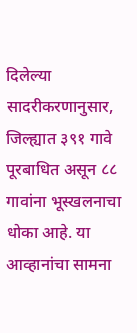दिलेल्या सादरीकरणानुसार, जिल्ह्यात ३९१ गावे पूरबाधित असून ८८ गावांना भूस्खलनाचा धोका आहे. या आव्हानांचा सामना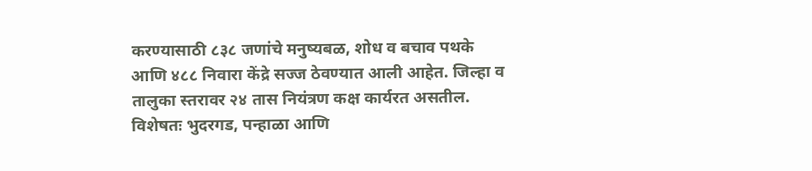करण्यासाठी ८३८ जणांचे मनुष्यबळ, शोध व बचाव पथके आणि ४८८ निवारा केंद्रे सज्ज ठेवण्यात आली आहेत. जिल्हा व तालुका स्तरावर २४ तास नियंत्रण कक्ष कार्यरत असतील. विशेषतः भुदरगड, पन्हाळा आणि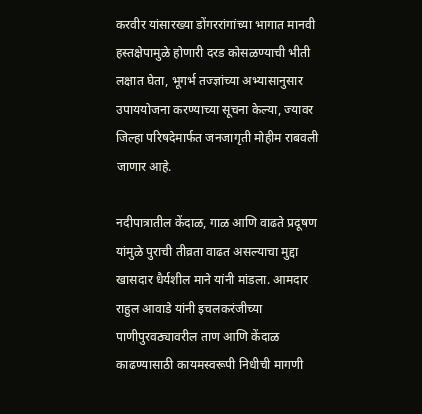करवीर यांसारख्या डोंगररांगांच्या भागात मानवी हस्तक्षेपामुळे होणारी दरड कोसळण्याची भीती लक्षात घेता, भूगर्भ तज्ज्ञांच्या अभ्यासानुसार उपाययोजना करण्याच्या सूचना केल्या, ज्यावर जिल्हा परिषदेमार्फत जनजागृती मोहीम राबवली जाणार आहे.

नदीपात्रातील केंदाळ, गाळ आणि वाढते प्रदूषण यांमुळे पुराची तीव्रता वाढत असल्याचा मुद्दा खासदार धैर्यशील माने यांनी मांडला. आमदार राहुल आवाडे यांनी इचलकरंजीच्या पाणीपुरवठ्यावरील ताण आणि केंदाळ काढण्यासाठी कायमस्वरूपी निधीची मागणी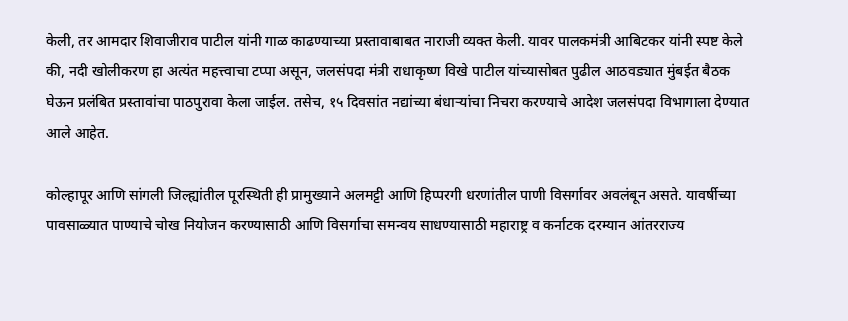केली, तर आमदार शिवाजीराव पाटील यांनी गाळ काढण्याच्या प्रस्तावाबाबत नाराजी व्यक्त केली. यावर पालकमंत्री आबिटकर यांनी स्पष्ट केले की, नदी खोलीकरण हा अत्यंत महत्त्वाचा टप्पा असून, जलसंपदा मंत्री राधाकृष्ण विखे पाटील यांच्यासोबत पुढील आठवड्यात मुंबईत बैठक घेऊन प्रलंबित प्रस्तावांचा पाठपुरावा केला जाईल. तसेच, १५ दिवसांत नद्यांच्या बंधाऱ्यांचा निचरा करण्याचे आदेश जलसंपदा विभागाला देण्यात आले आहेत.

कोल्हापूर आणि सांगली जिल्ह्यांतील पूरस्थिती ही प्रामुख्याने अलमट्टी आणि हिप्परगी धरणांतील पाणी विसर्गावर अवलंबून असते. यावर्षीच्या पावसाळ्यात पाण्याचे चोख नियोजन करण्यासाठी आणि विसर्गाचा समन्वय साधण्यासाठी महाराष्ट्र व कर्नाटक दरम्यान आंतरराज्य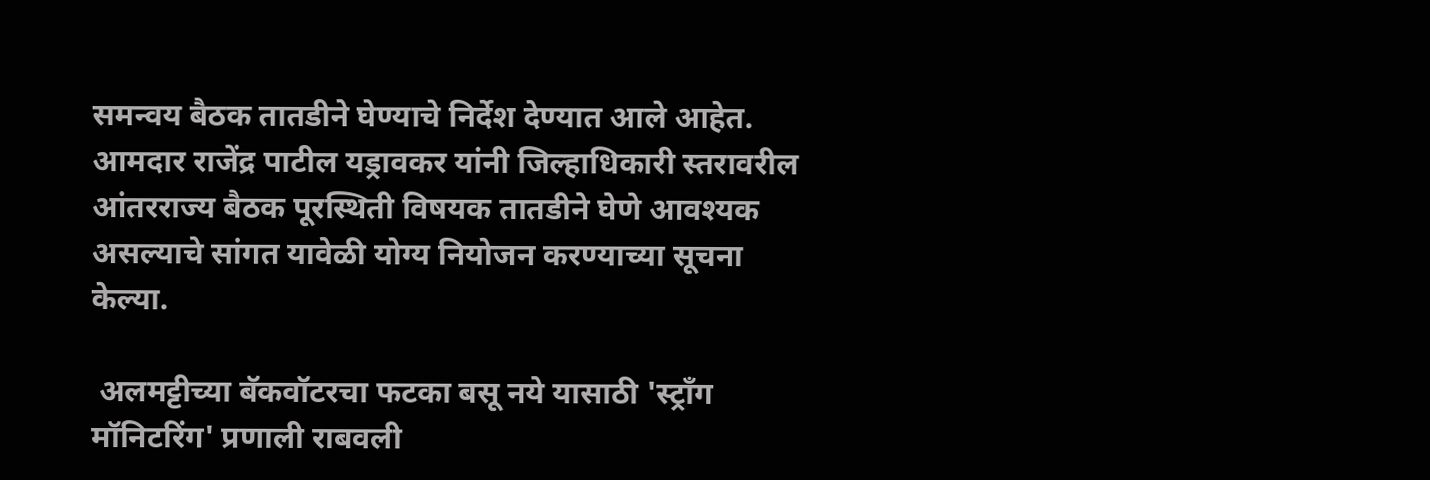समन्वय बैठक तातडीने घेण्याचे निर्देश देण्यात आले आहेत. आमदार राजेंद्र पाटील यड्रावकर यांनी जिल्हाधिकारी स्तरावरील आंतरराज्य बैठक पूरस्थिती विषयक तातडीने घेणे आवश्यक असल्याचे सांगत यावेळी योग्य नियोजन करण्याच्या सूचना केल्या.

 अलमट्टीच्या बॅकवॉटरचा फटका बसू नये यासाठी 'स्ट्रॉंग मॉनिटरिंग' प्रणाली राबवली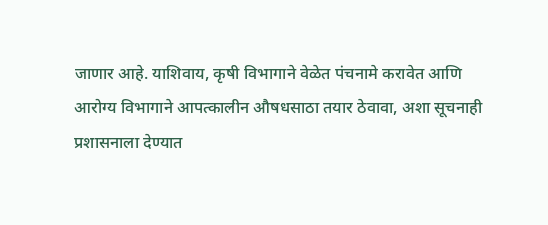जाणार आहे. याशिवाय, कृषी विभागाने वेळेत पंचनामे करावेत आणि आरोग्य विभागाने आपत्कालीन औषधसाठा तयार ठेवावा, अशा सूचनाही प्रशासनाला देण्यात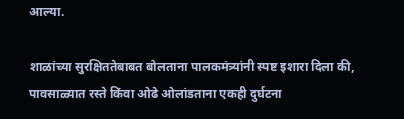आल्या.

शाळांच्या सुरक्षिततेबाबत बोलताना पालकमंत्र्यांनी स्पष्ट इशारा दिला की, पावसाळ्यात रस्ते किंवा ओढे ओलांडताना एकही दुर्घटना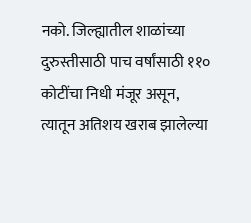नको. जिल्ह्यातील शाळांच्या दुरुस्तीसाठी पाच वर्षांसाठी ११० कोटींचा निधी मंजूर असून, त्यातून अतिशय खराब झालेल्या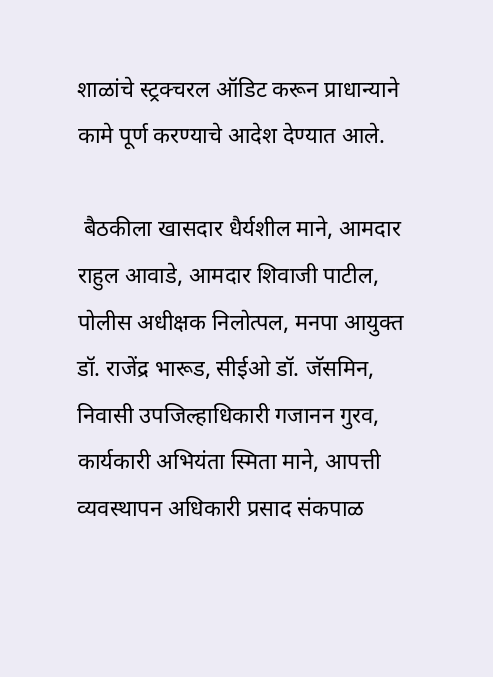शाळांचे स्ट्रक्चरल ऑडिट करून प्राधान्याने कामे पूर्ण करण्याचे आदेश देण्यात आले.

 बैठकीला खासदार धैर्यशील माने, आमदार राहुल आवाडे, आमदार शिवाजी पाटील, पोलीस अधीक्षक निलोत्पल, मनपा आयुक्त डॉ. राजेंद्र भारूड, सीईओ डॉ. जॅसमिन, निवासी उपजिल्हाधिकारी गजानन गुरव, कार्यकारी अभियंता स्मिता माने, आपत्ती व्यवस्थापन अधिकारी प्रसाद संकपाळ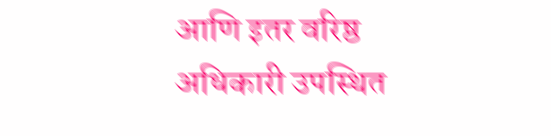आणि इतर वरिष्ठ अधिकारी उपस्थित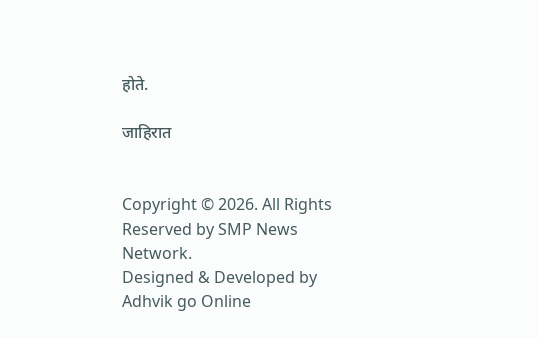होते.

जाहिरात


Copyright © 2026. All Rights Reserved by SMP News Network.
Designed & Developed by Adhvik go Online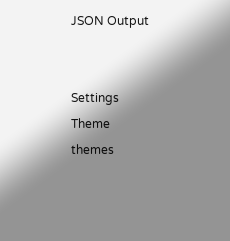JSON Output


Settings
Theme
themes